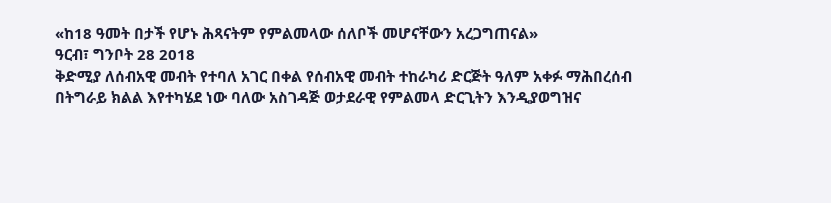«ከ18 ዓመት በታች የሆኑ ሕጻናትም የምልመላው ሰለቦች መሆናቸውን አረጋግጠናል»
ዓርብ፣ ግንቦት 28 2018
ቅድሚያ ለሰብአዊ መብት የተባለ አገር በቀል የሰብአዊ መብት ተከራካሪ ድርጅት ዓለም አቀፉ ማሕበረሰብ በትግራይ ክልል እየተካሄደ ነው ባለው አስገዳጅ ወታደራዊ የምልመላ ድርጊትን እንዲያወግዝና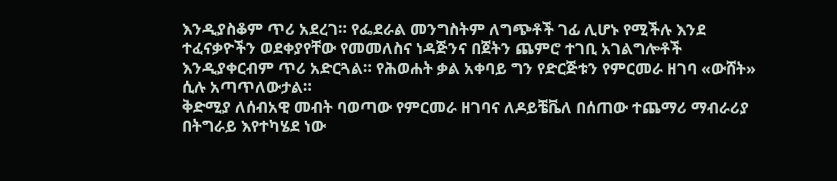እንዲያስቆም ጥሪ አደረገ። የፌደራል መንግስትም ለግጭቶች ገፊ ሊሆኑ የሚችሉ እንደ ተፈናቃዮችን ወደቀያየቸው የመመለስና ነዳጅንና በጀትን ጨምሮ ተገቢ አገልግሎቶች እንዲያቀርብም ጥሪ አድርጓል። የሕወሐት ቃል አቀባይ ግን የድርጅቱን የምርመራ ዘገባ «ውሸት» ሲሉ አጣጥለውታል።
ቅድሚያ ለሰብአዊ መብት ባወጣው የምርመራ ዘገባና ለዶይቼቬለ በሰጠው ተጨማሪ ማብራሪያ በትግራይ እየተካሄደ ነው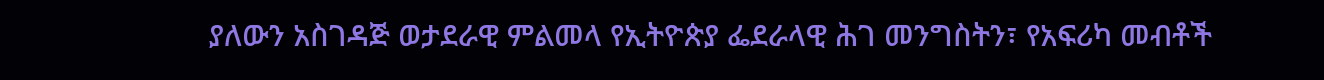ያለውን አስገዳጅ ወታደራዊ ምልመላ የኢትዮጵያ ፌደራላዊ ሕገ መንግስትን፣ የአፍሪካ መብቶች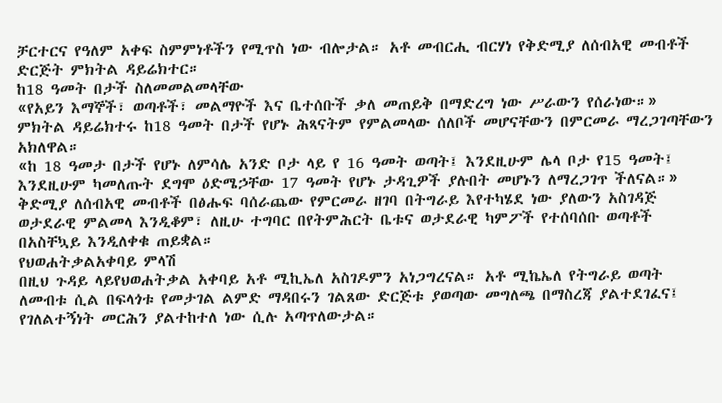ቻርተርና የዓለም አቀፍ ስምምነቶችን የሚጥስ ነው ብሎታል። አቶ መብርሒ ብርሃነ የቅድሚያ ለሰብአዊ መብቶች ድርጅት ምክትል ዳይሬክተር።
ከ18 ዓመት በታች ስለመመልመላቸው
«የአይን እማኞች፣ ወጣቶች፣ መልማዮች እና ቤተሰቡች ቃለ መጠይቅ በማድረግ ነው ሥራውን የሰራነው።»
ምክትል ዳይሬክተሩ ከ18 ዓመት በታች የሆኑ ሕጻናትም የምልመላው ሰለቦች መሆናቸውን በምርመራ ማረጋገጣቸውን አክለዋል።
«ከ 18 ዓመታ በታች የሆኑ ለምሳሌ አንድ ቦታ ላይ የ 16 ዓመት ወጣት፤ እንደዚሁም ሌላ ቦታ የ15 ዓመት፤ እንደዚሁም ካመለጡት ደግሞ ዕድሜኃቸው 17 ዓመት የሆኑ ታዳጊዎች ያሉበት መሆኑን ለማረጋገጥ ችለናል።»
ቅድሚያ ለሰብአዊ መብቶች በፅሑፍ ባሰራጨው የምርመራ ዘገባ በትግራይ እየተካሄደ ነው ያለውን አስገዳጅ ወታደራዊ ምልመላ እንዲቆም፣ ለዚሁ ተግባር በየትምሕርት ቤቱና ወታደራዊ ካምፖች የተሰባሰቡ ወጣቶች በአስቸኳይ እንዲለቀቁ ጠይቋል።
የህወሐትቃልአቀባይ ምላሽ
በዚህ ጉዳይ ላይየህወሐትቃል አቀባይ አቶ ሚኪኤለ አስገዶምን አነጋግረናል። አቶ ሚኬኤለ የትግራይ ወጣት ለመብቱ ሲል በፍላጎቱ የመታገል ልምድ ማዳበሩን ገልጸው ድርጅቱ ያወጣው መግለጫ በማስረጃ ያልተደገፈና፤ የገለልተኝነት መርሕን ያልተከተለ ነው ሲሉ አጣጥለውታል።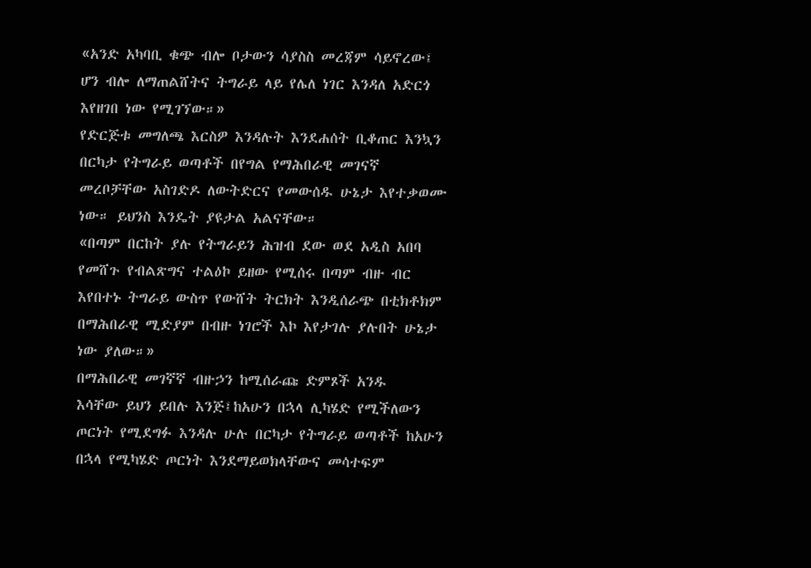«አንድ አካባቢ ቁጭ ብሎ ቦታውን ሳያስስ መረጃም ሳይኖረው፤ ሆን ብሎ ለማጠልሸትና ትግራይ ላይ የሌለ ነገር እንዳለ አድርጎ እየዘገበ ነው የሚገኘው።»
የድርጅቱ መግለጫ እርስዎ እንዳሉት እንደሐሰት ቢቆጠር እንኳን በርካታ የትግራይ ወጣቶች በየግል የማሕበራዊ መገናኛ መረቦቻቸው አስገድዶ ለውትድርና የመውሰዱ ሁኔታ እየተቃወሙ ነው። ይህንስ እንዴት ያዩታል አልናቸው።
«በጣም በርከት ያሉ የትግራይን ሕዝብ ደው ወደ አዲስ አበባ የመሸጉ የብልጽግና ተልዕኮ ይዘው የሚሰሩ በጣም ብዙ ብር እየበተኑ ትግራይ ውስጥ የውሸት ትርክት እንዲሰራጭ በቲክቶክም በማሕበራዊ ሚድያም በብዙ ነገሮች እኮ እየታገሉ ያሉበት ሁኔታ ነው ያለው።»
በማሕበራዊ መገኛኛ ብዙኃን ከሚሰራጩ ድምጾች አንዱ
እሳቸው ይህን ይበሉ እንጅ፤ከአሁን በኋላ ሊካሄድ የሚችለውን ጦርነት የሚደግፉ እንዳሉ ሁሉ በርካታ የትግራይ ወጣቶች ከአሁን በኋላ የሚካሄድ ጦርነት እንደማይወክላቸውና መሳተፍም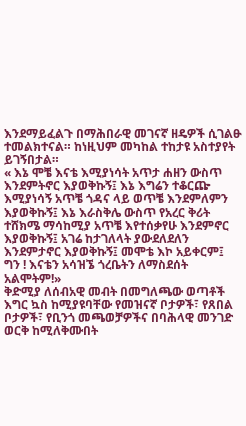እንደማይፈልጉ በማሕበራዊ መገናኛ ዘዴዎች ሲገልፁ ተመልክተናል። ከነዚህም መካከል ተከታዩ አስተያየት ይገኝበታል።
« እኔ ሞቼ እናቴ እሚያነሳት አጥታ ሐዘን ውስጥ እንደምትኖር እያወቅኩኝ፤ እኔ እግሬን ተቆርጬ እሚያነሳኝ አጥቼ ጎዳና ላይ ወጥቼ እንደምለምን እያወቅኩኝ፤ እኔ እራስቅሌ ውስጥ የአረር ቅሪት ተሸክሜ ማሳከሚያ አጥቼ እየተሰቃየሁ እንደምኖር እያወቅኩኝ፤ አገሬ ከታገለላት ያውደለደለን እንደምታኖር እያወቅኩኝ፤ መሞቴ እኮ አይቀርም፤ ግን ! እናቴን አሳዝኜ ጎረቤትን ለማስደሰት አልሞትም!»
ቅድሚያ ለሰብአዊ መብት በመግለጫው ወጣቶች እግር ኳስ ከሚያዩባቸው የመዝናኛ ቦታዎች፣ የጸበል ቦታዎች፣ የቢንጎ መጫወቻዎችና በባሕላዊ መንገድ ወርቅ ከሚለቅሙበት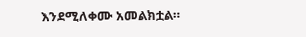እንደሚለቀሙ አመልክቷል።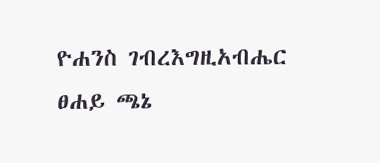ዮሐንስ ገብረእግዚአብሔር
ፀሐይ ጫኔ